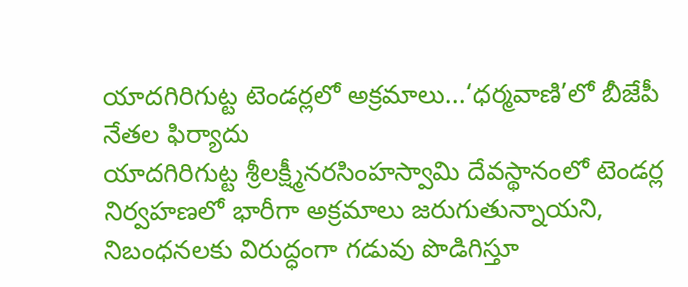యాదగిరిగుట్ట టెండర్లలో అక్రమాలు...‘ధర్మవాణి’లో బీజేపీ నేతల ఫిర్యాదు
యాదగిరిగుట్ట శ్రీలక్ష్మీనరసింహస్వామి దేవస్థానంలో టెండర్ల నిర్వహణలో భారీగా అక్రమాలు జరుగుతున్నాయని, నిబంధనలకు విరుద్ధంగా గడువు పొడిగిస్తూ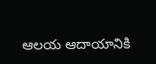ఆలయ ఆదాయానికి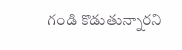గండి కొడుతున్నారని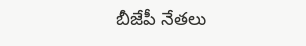బీజేపీ నేతలు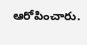ఆరోపించారు.